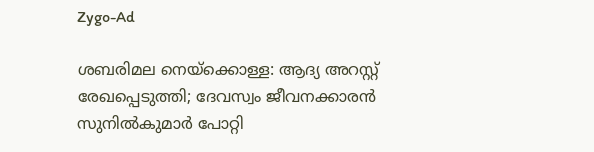Zygo-Ad

ശബരിമല നെയ്‌ക്കൊള്ള: ആദ്യ അറസ്റ്റ് രേഖപ്പെടുത്തി; ദേവസ്വം ജീവനക്കാരൻ സുനിൽകുമാർ പോറ്റി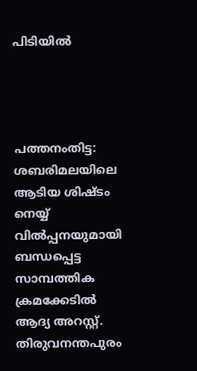പിടിയിൽ




പത്തനംതിട്ട: ശബരിമലയിലെ ആടിയ ശിഷ്ടം നെയ്യ് വിൽപ്പനയുമായി ബന്ധപ്പെട്ട സാമ്പത്തിക ക്രമക്കേടിൽ ആദ്യ അറസ്റ്റ്. തിരുവനന്തപുരം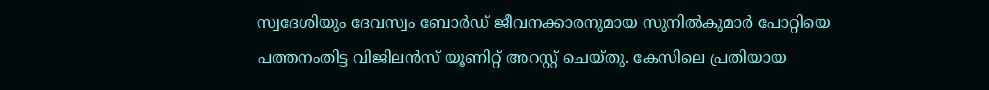സ്വദേശിയും ദേവസ്വം ബോർഡ് ജീവനക്കാരനുമായ സുനിൽകുമാർ പോറ്റിയെ പത്തനംതിട്ട വിജിലൻസ് യൂണിറ്റ് അറസ്റ്റ് ചെയ്തു. കേസിലെ പ്രതിയായ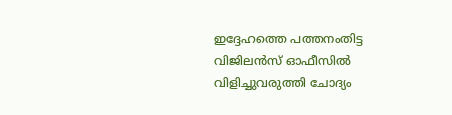ഇദ്ദേഹത്തെ പത്തനംതിട്ട വിജിലൻസ് ഓഫീസിൽ വിളിച്ചുവരുത്തി ചോദ്യം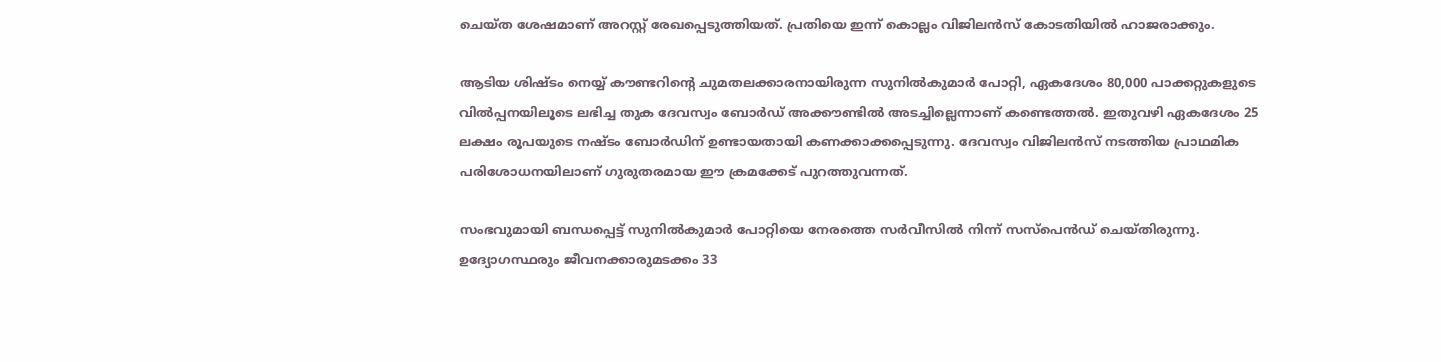ചെയ്ത ശേഷമാണ് അറസ്റ്റ് രേഖപ്പെടുത്തിയത്. പ്രതിയെ ഇന്ന് കൊല്ലം വിജിലൻസ് കോടതിയിൽ ഹാജരാക്കും.

ആടിയ ശിഷ്ടം നെയ്യ് കൗണ്ടറിന്റെ ചുമതലക്കാരനായിരുന്ന സുനിൽകുമാർ പോറ്റി, ഏകദേശം 80,000 പാക്കറ്റുകളുടെ വിൽപ്പനയിലൂടെ ലഭിച്ച തുക ദേവസ്വം ബോർഡ് അക്കൗണ്ടിൽ അടച്ചില്ലെന്നാണ് കണ്ടെത്തൽ. ഇതുവഴി ഏകദേശം 25 ലക്ഷം രൂപയുടെ നഷ്ടം ബോർഡിന് ഉണ്ടായതായി കണക്കാക്കപ്പെടുന്നു. ദേവസ്വം വിജിലൻസ് നടത്തിയ പ്രാഥമിക പരിശോധനയിലാണ് ഗുരുതരമായ ഈ ക്രമക്കേട് പുറത്തുവന്നത്.

സംഭവുമായി ബന്ധപ്പെട്ട് സുനിൽകുമാർ പോറ്റിയെ നേരത്തെ സർവീസിൽ നിന്ന് സസ്പെൻഡ് ചെയ്തിരുന്നു. ഉദ്യോഗസ്ഥരും ജീവനക്കാരുമടക്കം 33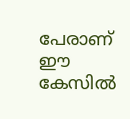പേരാണ് ഈ കേസിൽ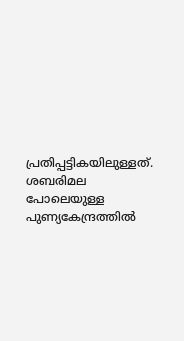പ്രതിപ്പട്ടികയിലുള്ളത്. ശബരിമല പോലെയുള്ള പുണ്യകേന്ദ്രത്തിൽ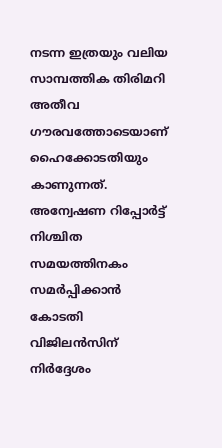നടന്ന ഇത്രയും വലിയ സാമ്പത്തിക തിരിമറി അതീവ ഗൗരവത്തോടെയാണ് ഹൈക്കോടതിയും കാണുന്നത്. അന്വേഷണ റിപ്പോർട്ട് നിശ്ചിത സമയത്തിനകം സമർപ്പിക്കാൻ കോടതി വിജിലൻസിന് നിർദ്ദേശം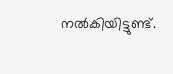നൽകിയിട്ടുണ്ട്.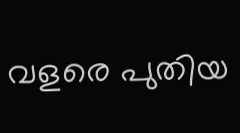വളരെ പുതിയ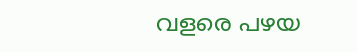വളരെ പഴയ